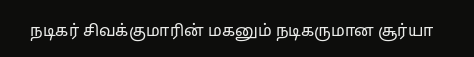நடிகர் சிவக்குமாரின் மகனும் நடிகருமான சூர்யா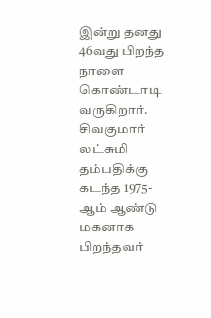இன்று தனது 46வது பிறந்த நாளை கொண்டாடி வருகிறார்.
சிவகுமார் லட்சுமி தம்பதிக்கு கடந்த 1975- ஆம் ஆண்டு மகனாக பிறந்தவர்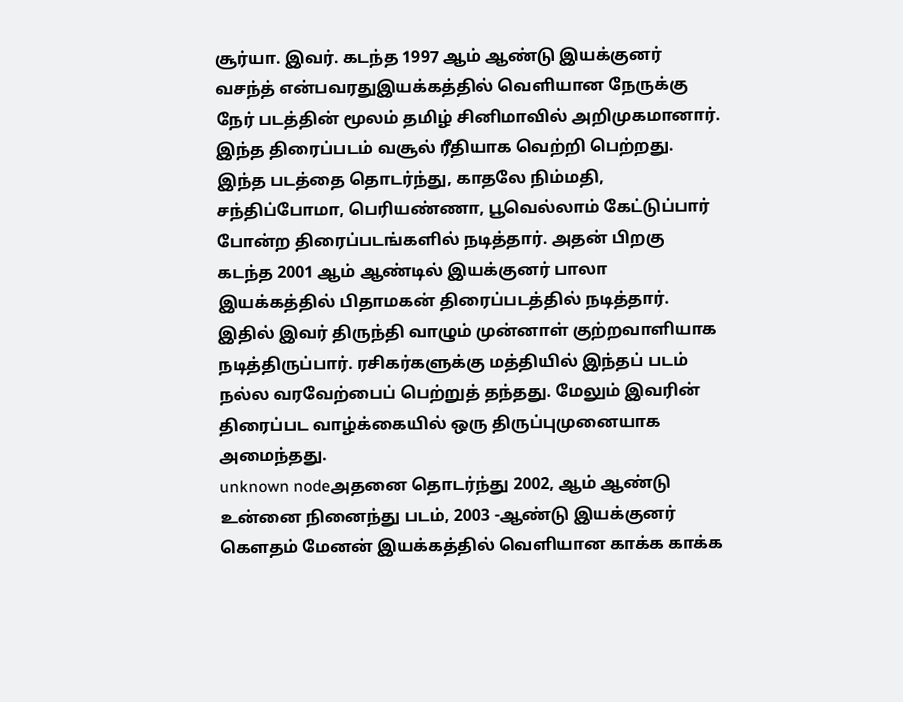சூர்யா. இவர். கடந்த 1997 ஆம் ஆண்டு இயக்குனர் வசந்த் என்பவரதுஇயக்கத்தில் வெளியான நேருக்கு நேர் படத்தின் மூலம் தமிழ் சினிமாவில் அறிமுகமானார். இந்த திரைப்படம் வசூல் ரீதியாக வெற்றி பெற்றது.
இந்த படத்தை தொடர்ந்து, காதலே நிம்மதி, சந்திப்போமா, பெரியண்ணா, பூவெல்லாம் கேட்டுப்பார் போன்ற திரைப்படங்களில் நடித்தார். அதன் பிறகு கடந்த 2001 ஆம் ஆண்டில் இயக்குனர் பாலா இயக்கத்தில் பிதாமகன் திரைப்படத்தில் நடித்தார். இதில் இவர் திருந்தி வாழும் முன்னாள் குற்றவாளியாக நடித்திருப்பார். ரசிகர்களுக்கு மத்தியில் இந்தப் படம் நல்ல வரவேற்பைப் பெற்றுத் தந்தது. மேலும் இவரின் திரைப்பட வாழ்க்கையில் ஒரு திருப்புமுனையாக அமைந்தது.
unknown nodeஅதனை தொடர்ந்து 2002, ஆம் ஆண்டு உன்னை நினைந்து படம், 2003 -ஆண்டு இயக்குனர் கௌதம் மேனன் இயக்கத்தில் வெளியான காக்க காக்க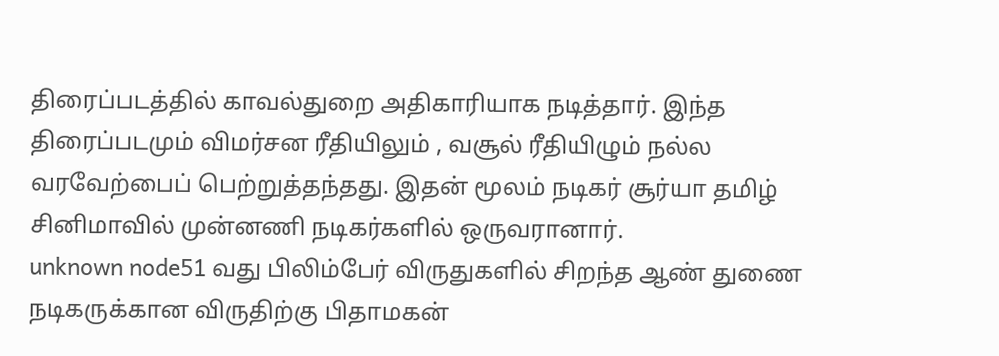திரைப்படத்தில் காவல்துறை அதிகாரியாக நடித்தார். இந்த திரைப்படமும் விமர்சன ரீதியிலும் , வசூல் ரீதியிழும் நல்ல வரவேற்பைப் பெற்றுத்தந்தது. இதன் மூலம் நடிகர் சூர்யா தமிழ் சினிமாவில் முன்னணி நடிகர்களில் ஒருவரானார்.
unknown node51 வது பிலிம்பேர் விருதுகளில் சிறந்த ஆண் துணை நடிகருக்கான விருதிற்கு பிதாமகன்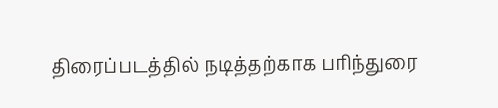திரைப்படத்தில் நடித்தற்காக பரிந்துரை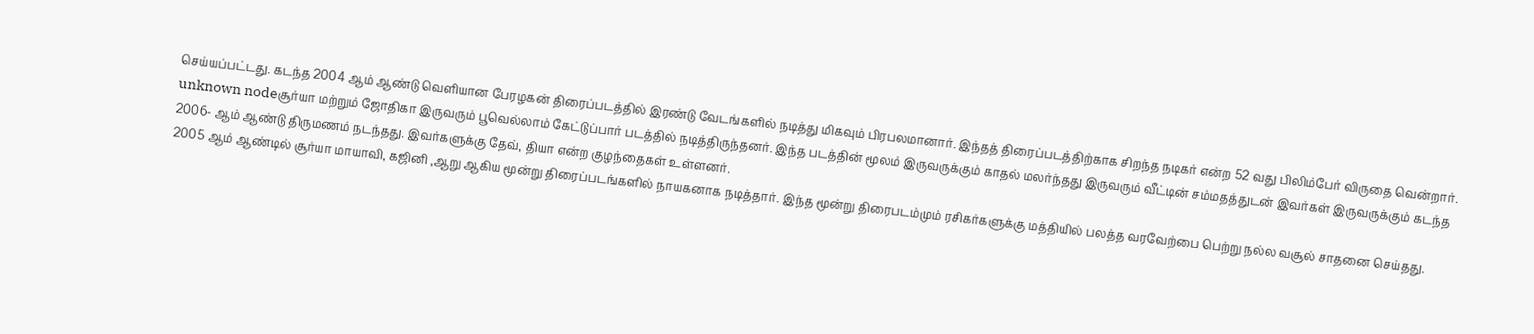செய்யப்பட்டது. கடந்த 2004 ஆம் ஆண்டு வெளியான பேரழகன் திரைப்படத்தில் இரண்டு வேடங்களில் நடித்து மிகவும் பிரபலமானார். இந்தத் திரைப்படத்திற்காக சிறந்த நடிகர் என்ற 52 வது பிலிம்பேர் விருதை வென்றார்.
unknown nodeசூர்யா மற்றும் ஜோதிகா இருவரும் பூவெல்லாம் கேட்டுப்பார் படத்தில் நடித்திருந்தனர். இந்த படத்தின் மூலம் இருவருக்கும் காதல் மலர்ந்தது இருவரும் வீட்டின் சம்மதத்துடன் இவர்கள் இருவருக்கும் கடந்த 2006- ஆம் ஆண்டு திருமணம் நடந்தது. இவர்களுக்கு தேவ், தியா என்ற குழந்தைகள் உள்ளனர்.
2005 ஆம் ஆண்டில் சூர்யா மாயாவி, கஜினி ,ஆறு ஆகிய மூன்று திரைப்படங்களில் நாயகனாக நடித்தார். இந்த மூன்று திரைபடம்மும் ரசிகர்களுக்கு மத்தியில் பலத்த வரவேற்பை பெற்று நல்ல வசூல் சாதனை செய்தது.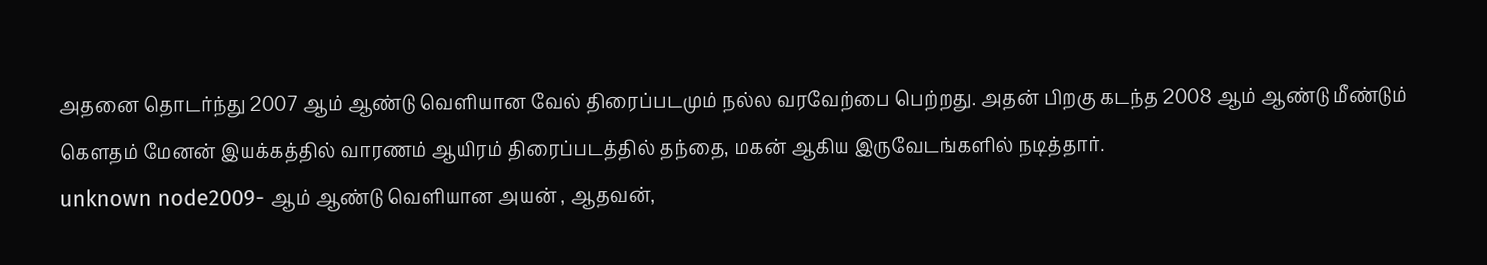அதனை தொடர்ந்து 2007 ஆம் ஆண்டு வெளியான வேல் திரைப்படமும் நல்ல வரவேற்பை பெற்றது. அதன் பிறகு கடந்த 2008 ஆம் ஆண்டு மீண்டும் கௌதம் மேனன் இயக்கத்தில் வாரணம் ஆயிரம் திரைப்படத்தில் தந்தை, மகன் ஆகிய இருவேடங்களில் நடித்தார்.
unknown node2009- ஆம் ஆண்டு வெளியான அயன் , ஆதவன்,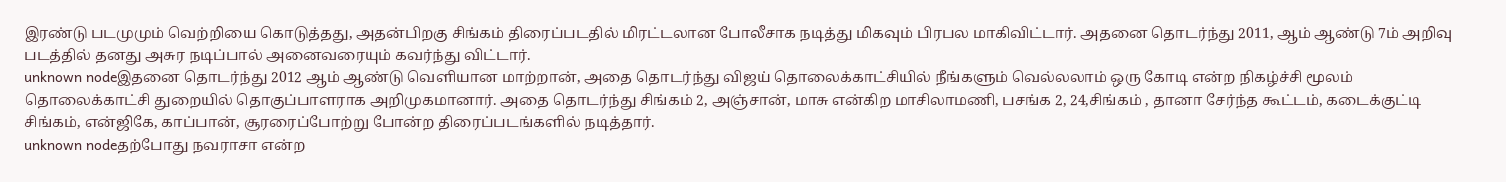இரண்டு படமுமும் வெற்றியை கொடுத்தது, அதன்பிறகு சிங்கம் திரைப்படதில் மிரட்டலான போலீசாக நடித்து மிகவும் பிரபல மாகிவிட்டார். அதனை தொடர்ந்து 2011, ஆம் ஆண்டு 7ம் அறிவு படத்தில் தனது அசுர நடிப்பால் அனைவரையும் கவர்ந்து விட்டார்.
unknown nodeஇதனை தொடர்ந்து 2012 ஆம் ஆண்டு வெளியான மாற்றான், அதை தொடர்ந்து விஜய் தொலைக்காட்சியில் நீங்களும் வெல்லலாம் ஒரு கோடி என்ற நிகழ்ச்சி மூலம் தொலைக்காட்சி துறையில் தொகுப்பாளராக அறிமுகமானார். அதை தொடர்ந்து சிங்கம் 2, அஞ்சான், மாசு என்கிற மாசிலாமணி, பசங்க 2, 24,சிங்கம் , தானா சேர்ந்த கூட்டம், கடைக்குட்டி சிங்கம், என்ஜிகே, காப்பான், சூரரைப்போற்று போன்ற திரைப்படங்களில் நடித்தார்.
unknown nodeதற்போது நவராசா என்ற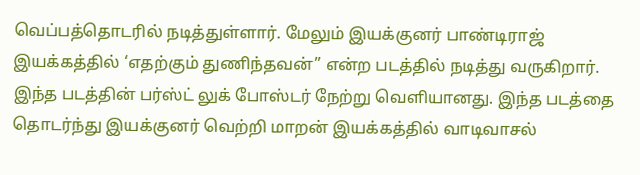வெப்பத்தொடரில் நடித்துள்ளார். மேலும் இயக்குனர் பாண்டிராஜ் இயக்கத்தில் ‘எதற்கும் துணிந்தவன்” என்ற படத்தில் நடித்து வருகிறார். இந்த படத்தின் பர்ஸ்ட் லுக் போஸ்டர் நேற்று வெளியானது. இந்த படத்தை தொடர்ந்து இயக்குனர் வெற்றி மாறன் இயக்கத்தில் வாடிவாசல்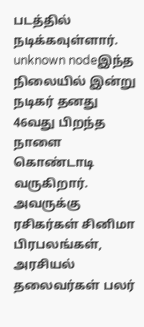படத்தில் நடிக்கவுள்ளார்.
unknown nodeஇந்த நிலையில் இன்று நடிகர் தனது 46வது பிறந்த நாளை கொண்டாடி வருகிறார். அவருக்கு ரசிகர்கள் சினிமா பிரபலங்கள், அரசியல் தலைவர்கள் பலர்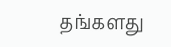தங்களது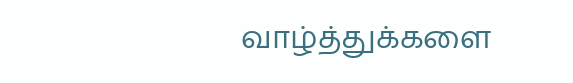வாழ்த்துக்களை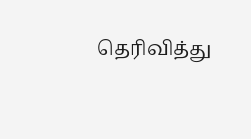தெரிவித்து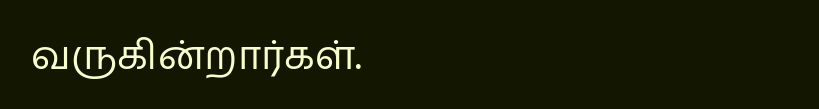வருகின்றார்கள்.